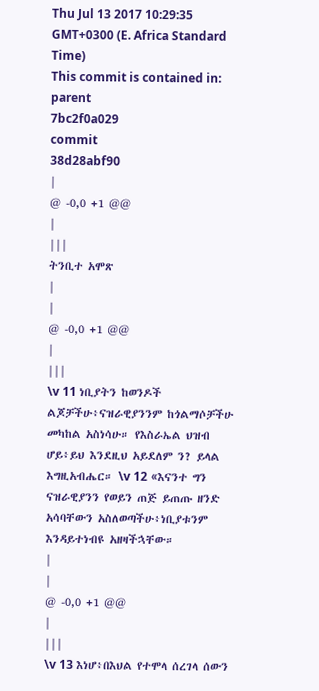Thu Jul 13 2017 10:29:35 GMT+0300 (E. Africa Standard Time)
This commit is contained in:
parent
7bc2f0a029
commit
38d28abf90
|
@ -0,0 +1 @@
|
|||
ትንቢተ አሞጽ
|
|
@ -0,0 +1 @@
|
|||
\v 11 ነቢያትን ከወንዶች ልጆቻችሁ፥ናዝራዊያንንም ከጎልማሶቻችሁ መካከል አስነሳሁ። የእስራኤል ህዝብ ሆይ፥ይህ እንደዚህ አይደለም ን? ይላል እግዚአብሔር። \v 12 «እናንተ ግን ናዝራዊያንን የወይን ጠጅ ይጠጡ ዘንድ አሳባቸውን አስለወጣችሁ፥ነቢያቱንም እንዳይተነብዩ አዘዛችኋቸው።
|
|
@ -0,0 +1 @@
|
|||
\v 13 እነሆ፥በእህል የተሞላ ሰረገላ ሰውን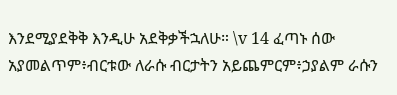እንደሚያደቅቅ እንዲሁ አደቅቃችኋለሁ። \v 14 ፈጣኑ ሰው አያመልጥም፥ብርቱው ለራሱ ብርታትን አይጨምርም፥ኃያልም ራሱን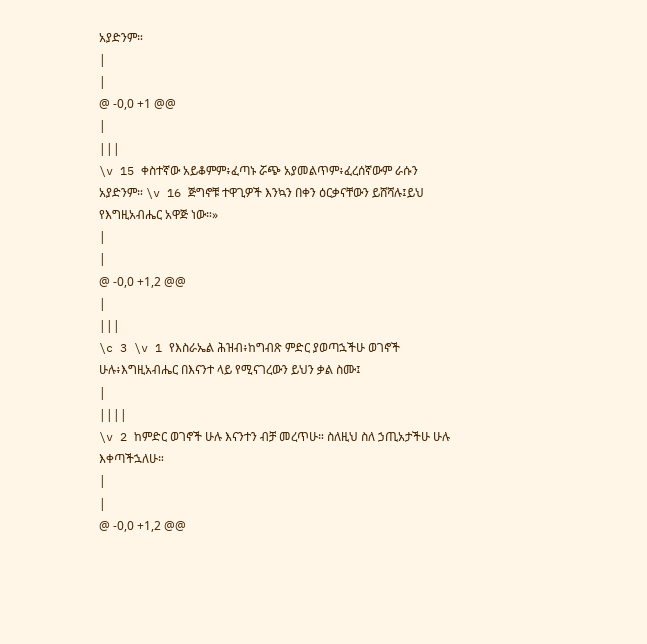አያድንም።
|
|
@ -0,0 +1 @@
|
|||
\v 15 ቀስተኛው አይቆምም፥ፈጣኑ ሯጭ አያመልጥም፥ፈረሰኛውም ራሱን አያድንም። \v 16 ጅግኖቹ ተዋጊዎች እንኳን በቀን ዕርቃናቸውን ይሸሻሉ፤ይህ የእግዚአብሔር አዋጅ ነው።»
|
|
@ -0,0 +1,2 @@
|
|||
\c 3 \v 1 የእስራኤል ሕዝብ፥ከግብጽ ምድር ያወጣኋችሁ ወገኖች ሁሉ፥እግዚአብሔር በእናንተ ላይ የሚናገረውን ይህን ቃል ስሙ፤
|
||||
\v 2 ከምድር ወገኖች ሁሉ እናንተን ብቻ መረጥሁ። ስለዚህ ስለ ኃጢአታችሁ ሁሉ እቀጣችኋለሁ።
|
|
@ -0,0 +1,2 @@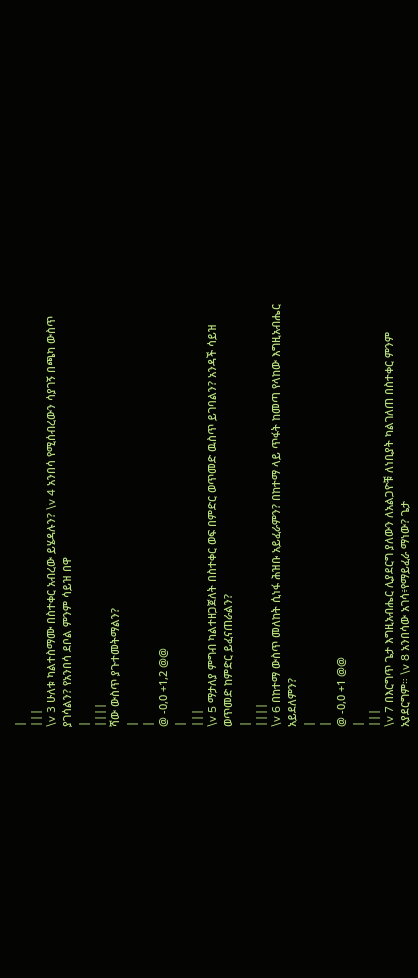|
|||
\v 3 ሁለቱ ካልተስማሙ በስተቀር አብረው ይሄዳሉን? \v 4 አንበሳ የሚሰብረውን ሳያገኝ በጫካ ውስጥ ያገሳልን? የአንበሳ ደቦል ምንም ሳይዝ በዋ
|
||||
ሻው ውስጥ ያጉተመትማልን?
|
|
@ -0,0 +1,2 @@
|
|||
\v 5 ማታለያ ምግብ ካልተዘጋጀለት በስተቀር ወፍ በምድር ወጥመድ ዉስጥ ይገባልን? አንዳች ሳይዝ ወጥመድ ከምድር ይፈናጠራልን?
|
||||
\v 6 በከተማ ውስጥ መለከት ሲነፋ ሕዝቡ አይፈራምን? በከተማ ላይ ጥፋት ከመጣ የላከው እግዚአብሔር አይደለምን?
|
|
@ -0,0 +1 @@
|
|||
\v 7 በእርግጥ ጌታ እግዚአብሔር ሊያደርግ ያለውን ለአልጋዮቹ ለነቢያት ካልገለጠ በስተቀር ምንም አያደርግም። \v 8 አንበሳው አገሳ፥የማይፈራ ማነው? ጌታ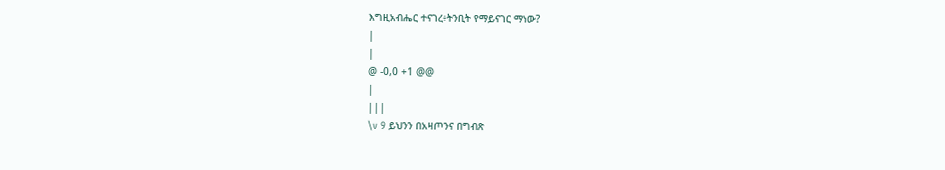እግዚአብሔር ተናገረ፥ትንቢት የማይናገር ማነው?
|
|
@ -0,0 +1 @@
|
|||
\v 9 ይህንን በአዛጦንና በግብጽ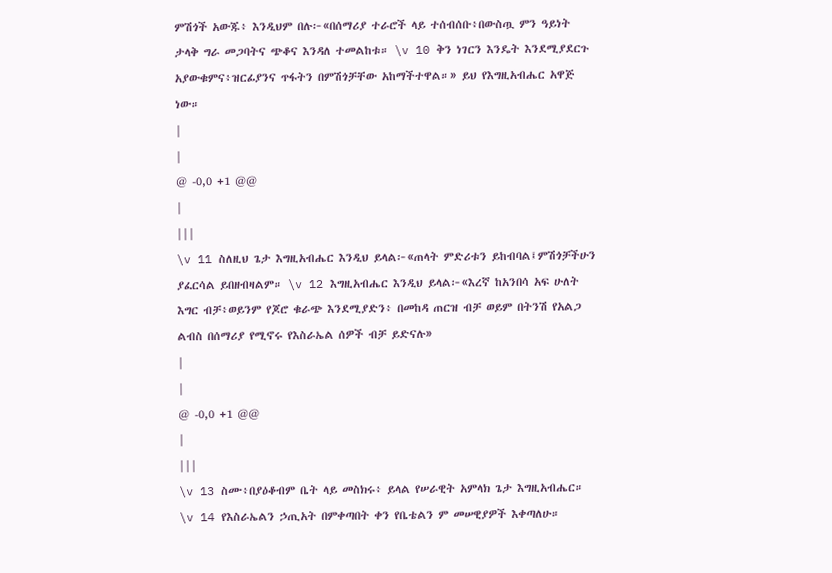ምሽጎች አውጁ፥ እንዲህም በሉ፦«በሰማሪያ ተራሮች ላይ ተሰብሰቡ፥በውስጧ ምን ዓይነት ታላቅ ግራ መጋባትና ጭቆና እንዳለ ተመልከቱ። \v 10 ቅን ነገርን እንዴት እንደሚያደርጉ አያውቁምና፥ዝርፊያንና ጥፋትን በምሽጎቻቸው አከማችተዋል።» ይህ የእግዚአብሔር አዋጅ ነው።
|
|
@ -0,0 +1 @@
|
|||
\v 11 ስለዚህ ጌታ እግዚአብሔር እንዲህ ይላል፦«ጠላት ምድሪቱን ይከብባል፤ምሽጎቻችሁን ያፈርሳል ይበዘብዛልም። \v 12 እግዚአብሔር እንዲህ ይላል፦«እረኛ ከአንበሳ አፍ ሁለት እግር ብቻ፥ወይንም የጆሮ ቁራጭ እንደሚያድን፥ በመከዳ ጠርዝ ብቻ ወይም በትንሽ የአልጋ ልብስ በሰማሪያ የሚኖሩ የእስራኤል ሰዎች ብቻ ይድናሉ»
|
|
@ -0,0 +1 @@
|
|||
\v 13 ስሙ፥በያዕቆብም ቤት ላይ መስክሩ፥ ይላል የሠራዊት አምላክ ጌታ እግዚአብሔር። \v 14 የእስራኤልን ኃጢአት በምቀጣበት ቀን የቤቴልን ም መሠዊያዎች እቀጣለሁ።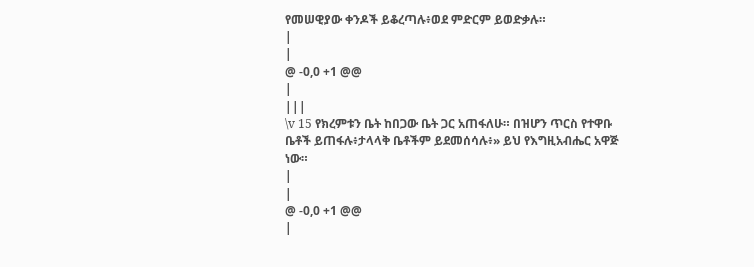የመሠዊያው ቀንዶች ይቆረጣሉ፥ወደ ምድርም ይወድቃሉ።
|
|
@ -0,0 +1 @@
|
|||
\v 15 የክረምቱን ቤት ከበጋው ቤት ጋር አጠፋለሁ። በዝሆን ጥርስ የተዋቡ ቤቶች ይጠፋሉ፥ታላላቅ ቤቶችም ይደመሰሳሉ፥» ይህ የእግዚአብሔር አዋጅ ነው።
|
|
@ -0,0 +1 @@
|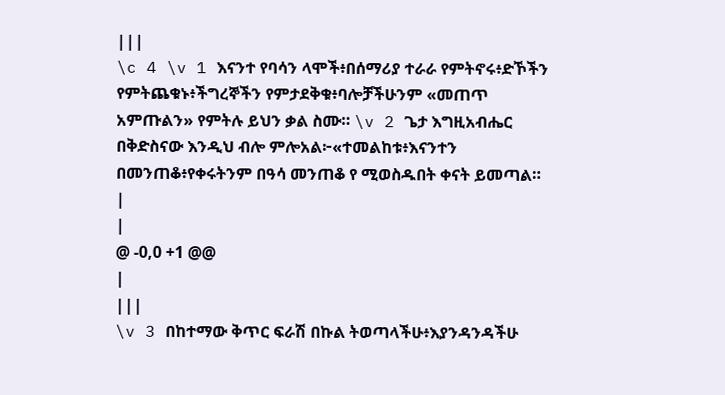|||
\c 4 \v 1 እናንተ የባሳን ላሞች፥በሰማሪያ ተራራ የምትኖሩ፥ድኾችን የምትጨቁኑ፥ችግረኞችን የምታደቅቁ፥ባሎቻችሁንም «መጠጥ አምጡልን» የምትሉ ይህን ቃል ስሙ። \v 2 ጌታ እግዚአብሔር በቅድስናው እንዲህ ብሎ ምሎአል፦«ተመልከቱ፥እናንተን በመንጠቆ፥የቀሩትንም በዓሳ መንጠቆ የ ሚወስዱበት ቀናት ይመጣል።
|
|
@ -0,0 +1 @@
|
|||
\v 3 በከተማው ቅጥር ፍራሽ በኩል ትወጣላችሁ፥እያንዳንዳችሁ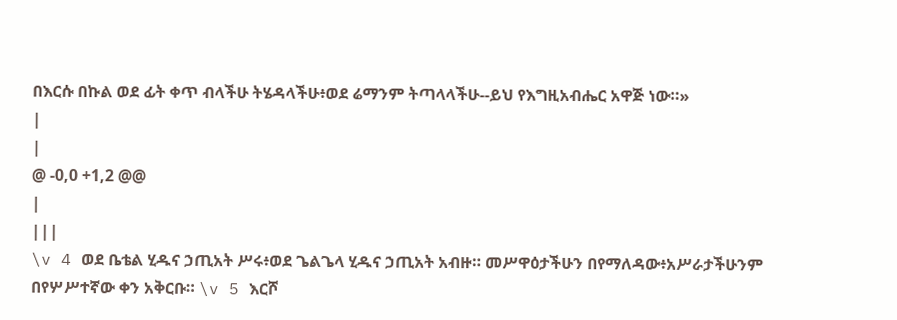በእርሱ በኩል ወደ ፊት ቀጥ ብላችሁ ትሄዳላችሁ፥ወደ ሬማንም ትጣላላችሁ--ይህ የእግዚአብሔር አዋጅ ነው።»
|
|
@ -0,0 +1,2 @@
|
|||
\v 4 ወደ ቤቴል ሂዱና ኃጢአት ሥሩ፥ወደ ጌልጌላ ሂዱና ኃጢአት አብዙ። መሥዋዕታችሁን በየማለዳው፥አሥራታችሁንም በየሦሥተኛው ቀን አቅርቡ። \v 5 እርሾ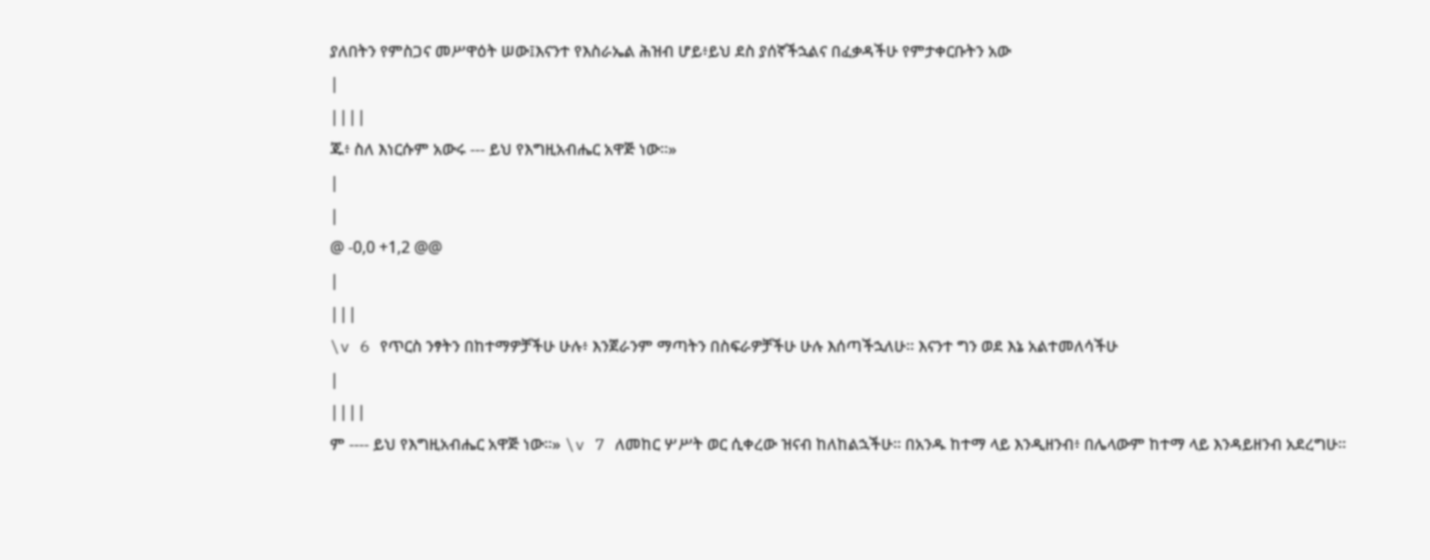ያለበትን የምስጋና መሥዋዕት ሠው፤እናንተ የእስራኤል ሕዝብ ሆይ፥ይህ ደስ ያሰኛችኋልና በፈቃዳችሁ የምታቀርቡትን አው
|
||||
ጁ፥ ስለ እነርሱም አውሩ --- ይህ የእግዚአብሔር አዋጅ ነው።»
|
|
@ -0,0 +1,2 @@
|
|||
\v 6 የጥርስ ንፃትን በከተማዎቻችሁ ሁሉ፥ እንጀራንም ማጣትን በስፍራዎቻችሁ ሁሉ እሰጣችኋለሁ። እናንተ ግን ወደ እኔ አልተመለሳችሁ
|
||||
ም ---- ይህ የእግዚአብሔር አዋጅ ነው።» \v 7 ለመከር ሦሥት ወር ሲቀረው ዝናብ ከለከልኋችሁ። በአንዱ ከተማ ላይ እንዲዘንብ፥ በሌላውም ከተማ ላይ እንዳይዘንብ አደረግሁ።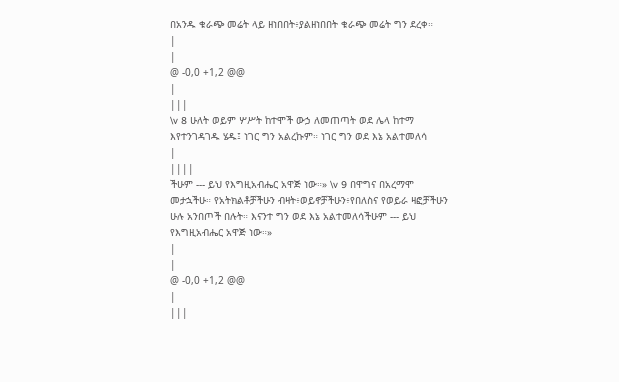በአንዱ ቁራጭ መሬት ላይ ዘነበበት፥ያልዘነበበት ቁራጭ መሬት ግን ደረቀ።
|
|
@ -0,0 +1,2 @@
|
|||
\v 8 ሁለት ወይም ሦሥት ከተሞች ውኃ ለመጠጣት ወደ ሌላ ከተማ እየተንገዳገዱ ሄዱ፤ ነገር ግን አልረኩም። ነገር ግን ወደ እኔ አልተመለሳ
|
||||
ችሁም --- ይህ የእግዚአብሔር አዋጅ ነው።» \v 9 በዋግና በአረማሞ መታኋችሁ። የአትክልቶቻችሁን ብዛት፥ወይኖቻችሁን፥የበለስና የወይራ ዛፎቻችሁን ሁሉ አንበጦች በሉት። እናንተ ግን ወደ እኔ አልተመለሳችሁም --- ይህ የእግዚአብሔር አዋጅ ነው።»
|
|
@ -0,0 +1,2 @@
|
|||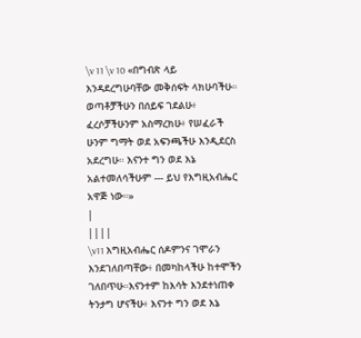\v 11 \v 10 «በግብጽ ላይ እንዳደረግሁባቸው መቅሰፍት ላክሁባችሁ። ወጣቶቻችሁን በሰይፍ ገደልሁ፥ ፈረሶቻችሁንም አስማረክሁ፥ የሠፈራች ሁንም ግማት ወደ አፍንጫችሁ እንዲደርስ አደረግሁ። እናንተ ግን ወደ እኔ አልተመለሳችሁም --- ይህ የእግዚአብሔር አዋጅ ነው።»
|
||||
\v11 እግዚአብሔር ሰዶምንና ገሞራን እንደገለበጣቸው፥ በመካከላችሁ ከተሞችን ገለበጥሁ።እናንተም ከእሳት እንደተነጠቀ ትንታግ ሆናችሁ፥ እናንተ ግን ወደ እኔ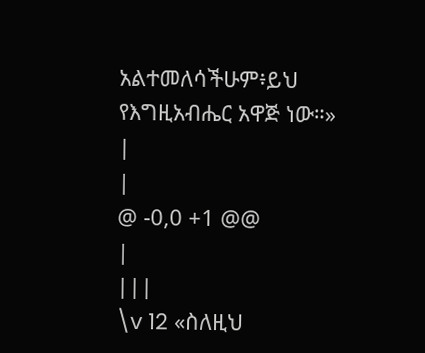አልተመለሳችሁም፥ይህ የእግዚአብሔር አዋጅ ነው።»
|
|
@ -0,0 +1 @@
|
|||
\v 12 «ስለዚህ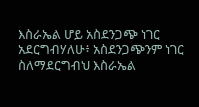እስራኤል ሆይ አስደንጋጭ ነገር አደርግብሃለሁ፥ አስደንጋጭንም ነገር ስለማደርግብህ እስራኤል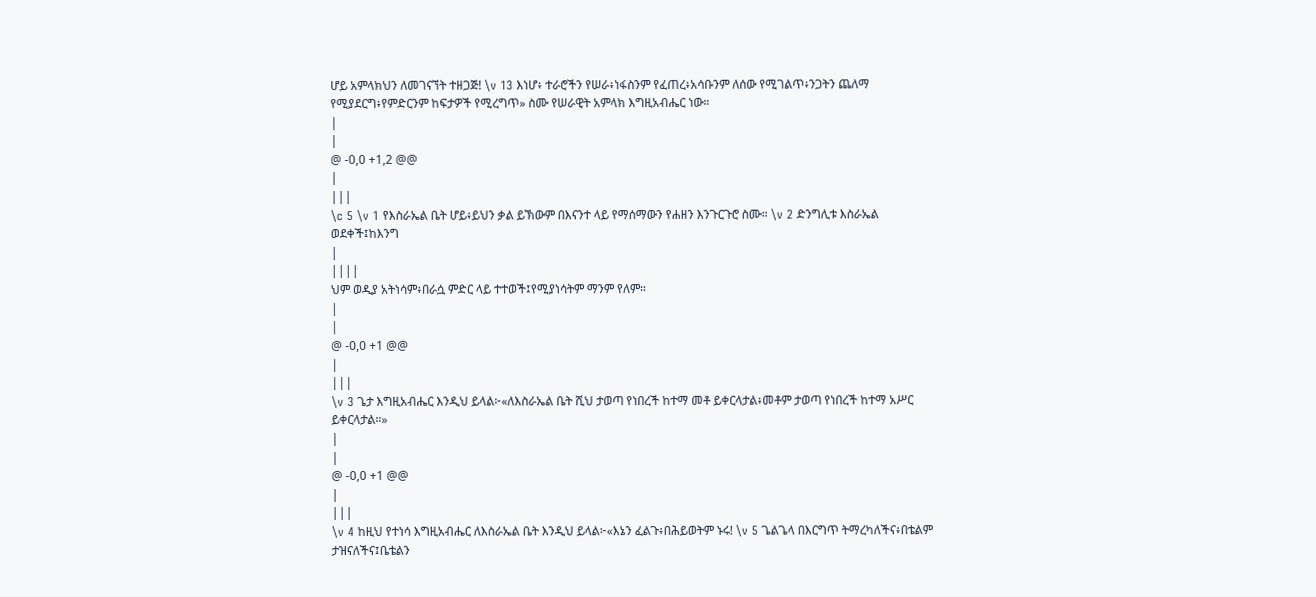ሆይ አምላክህን ለመገናኘት ተዘጋጅ! \v 13 እነሆ፥ ተራሮችን የሠራ፥ነፋስንም የፈጠረ፥አሳቡንም ለሰው የሚገልጥ፥ንጋትን ጨለማ የሚያደርግ፥የምድርንም ከፍታዎች የሚረግጥ» ስሙ የሠራዊት አምላክ እግዚአብሔር ነው።
|
|
@ -0,0 +1,2 @@
|
|||
\c 5 \v 1 የእስራኤል ቤት ሆይ፥ይህን ቃል ይኽውም በእናንተ ላይ የማሰማውን የሐዘን እንጉርጉሮ ስሙ። \v 2 ድንግሊቱ እስራኤል ወደቀች፤ከእንግ
|
||||
ህም ወዲያ አትነሳም፥በራሷ ምድር ላይ ተተወች፤የሚያነሳትም ማንም የለም።
|
|
@ -0,0 +1 @@
|
|||
\v 3 ጌታ እግዚአብሔር እንዲህ ይላል፦«ለእስራኤል ቤት ሺህ ታወጣ የነበረች ከተማ መቶ ይቀርላታል፥መቶም ታወጣ የነበረች ከተማ አሥር ይቀርላታል።»
|
|
@ -0,0 +1 @@
|
|||
\v 4 ከዚህ የተነሳ እግዚአብሔር ለእስራኤል ቤት እንዲህ ይላል፦«እኔን ፈልጉ፥በሕይወትም ኑሩ! \v 5 ጌልጌላ በእርግጥ ትማረካለችና፥በቴልም ታዝናለችና፤ቤቴልን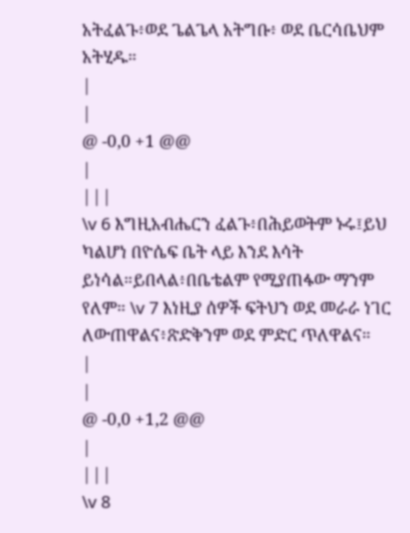አትፈልጉ፥ወደ ጌልጌላ አትግቡ፥ ወደ ቤርሳቤህም አትሂዱ።
|
|
@ -0,0 +1 @@
|
|||
\v 6 እግዚአብሔርን ፈልጉ፥በሕይወትም ኑሩ፤ይህ ካልሆነ በዮሴፍ ቤት ላይ እንደ እሳት ይነሳል።ይበላል፥በቤቴልም የሚያጠፋው ማንም የለም። \v 7 እነዚያ ሰዎች ፍትህን ወደ መራራ ነገር ለውጠዋልና፥ጽድቅንም ወደ ምድር ጥለዋልና።
|
|
@ -0,0 +1,2 @@
|
|||
\v 8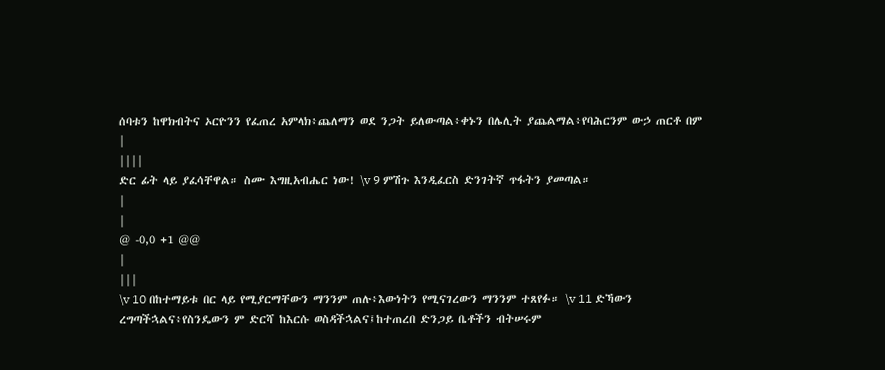ሰባቱን ከዋክብትና ኦርዮንን የፈጠረ አምላክ፥ጨለማን ወደ ንጋት ይለውጣል፥ቀኑን በሌሊት ያጨልማል፥የባሕርንም ውኃ ጠርቶ በም
|
||||
ድር ፊት ላይ ያፈሳቸዋል። ስሙ እግዚአብሔር ነው! \v 9 ምሽጉ እንዲፈርስ ድንገትኛ ጥፋትን ያመጣል።
|
|
@ -0,0 +1 @@
|
|||
\v 10 በከተማይቱ በር ላይ የሚያርማቸውን ማንንም ጠሉ፥እውነትን የሚናገረውን ማንንም ተጸየፉ። \v 11 ድኻውን ረግጣችኋልና፥የስንዴውን ም ድርሻ ከእርሱ ወስዳችኋልና፤ከተጠረበ ድንጋይ ቤቶችን ብትሠሩም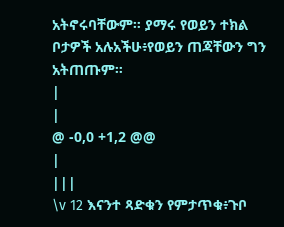አትኖሩባቸውም። ያማሩ የወይን ተክል ቦታዎች አሉአችሁ፥የወይን ጠጃቸውን ግን አትጠጡም።
|
|
@ -0,0 +1,2 @@
|
|||
\v 12 እናንተ ጻድቁን የምታጥቁ፥ጉቦ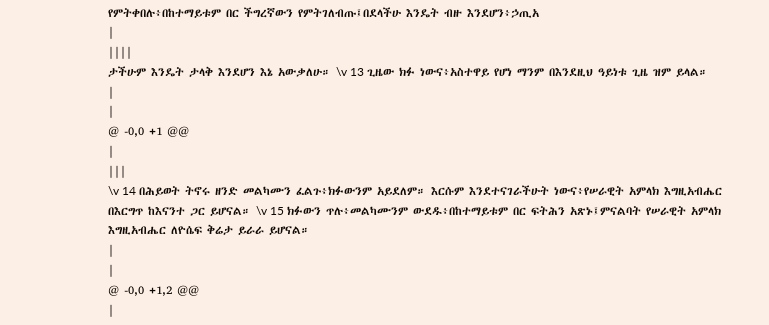የምትቀበሉ፥በከተማይቱም በር ችግረኛውን የምትገለብጡ፤በደላችሁ እንዴት ብዙ እንደሆን፥ኃጢአ
|
||||
ታችሁም እንዴት ታላቅ እንደሆን እኔ አውቃለሁ። \v 13 ጊዜው ክፉ ነውና፥አስተዋይ የሆነ ማንም በእንደዚህ ዓይነቱ ጊዜ ዝም ይላል።
|
|
@ -0,0 +1 @@
|
|||
\v 14 በሕይወት ትኖሩ ዘንድ መልካሙን ፈልጉ፥ክፉውንም አይደለም። እርሱም እንደተናገራችሁት ነውና፥የሠራዊት አምላክ እግዚአብሔር በእርግጥ ከእናንተ ጋር ይሆናል። \v 15 ክፉውን ጥሉ፥መልካሙንም ውደዱ፥በከተማይቱም በር ፍትሕን አጽኑ፤ምናልባት የሠራዊት አምላክ እግዚአብሔር ለዮሴፍ ቅሬታ ይራራ ይሆናል።
|
|
@ -0,0 +1,2 @@
|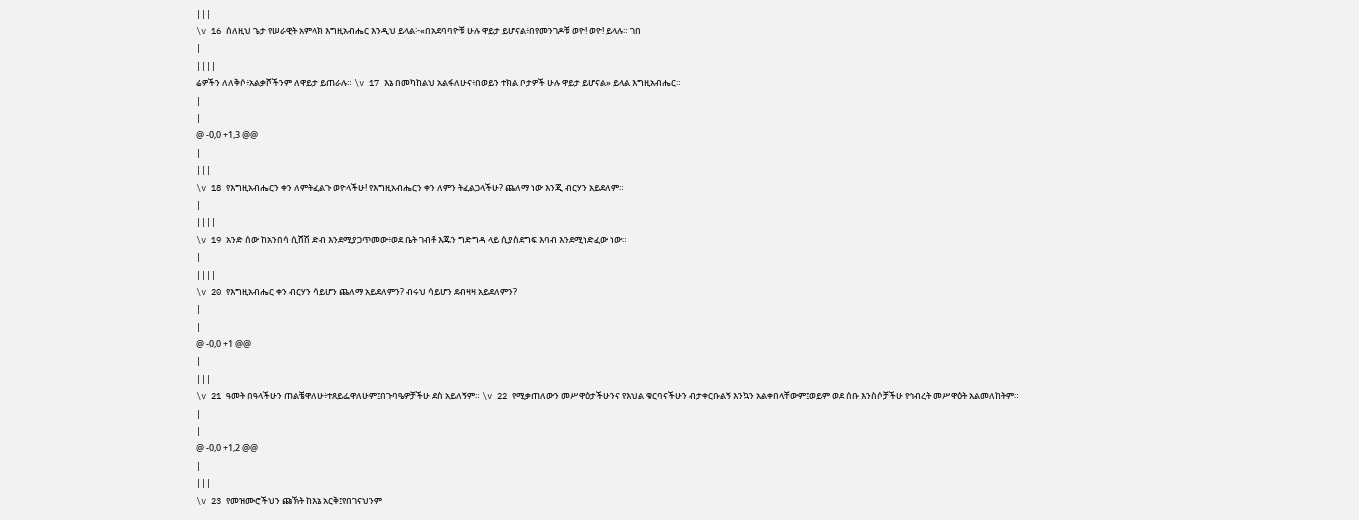|||
\v 16 ሰለዚህ ጌታ የሠራዊት አምላክ እግዚአብሔር እንዲህ ይላል፦«በአደባባዮቹ ሁሉ ዋይታ ይሆናል፥በየመንገዶቹ ወዮ! ወዮ! ይላሉ። ገበ
|
||||
ሬዎችን ለለቅሶ፥አልቃሾችንም ለዋይታ ይጠራሉ። \v 17 እኔ በመካከልህ አልፋለሁና፥በወይን ተክል ቦታዎች ሁሉ ዋይታ ይሆናል» ይላል እግዚአብሔር።
|
|
@ -0,0 +1,3 @@
|
|||
\v 18 የእግዚአብሔርን ቀን ለምትፈልጉ ወዮላችሁ! የእግዚአብሔርን ቀን ለምን ትፈልጋላችሁ? ጨለማ ነው እንጂ ብርሃን አይደለም።
|
||||
\v 19 አንድ ሰው ከአንበሳ ሲሸሽ ድብ እንደሚያጋጥመው፥ወደ ቤት ገብቶ እጁን ግድግዳ ላይ ሲያስደግፍ እባብ እንደሚነድፈው ነው።
|
||||
\v 20 የእግዚአብሔር ቀን ብርሃን ሳይሆን ጨለማ አይደለምን? ብሩህ ሳይሆን ደብዛዛ አይደለምን?
|
|
@ -0,0 +1 @@
|
|||
\v 21 ዓመት በዓላችሁን ጠልቼዋለሁ፥ተጸይፌዋለሁም፤በጉባዔዎቻችሁ ደስ አይለኝም። \v 22 የሚቃጠለውን መሥዋዕታችሁንና የእህል ቁርባናችሁን ብታቀርቡልኝ እንኳን አልቀበላቸውም፤ወይም ወደ ሰቡ እንስሶቻችሁ የኅብረት መሥዋዕት አልመለከትም።
|
|
@ -0,0 +1,2 @@
|
|||
\v 23 የመዝሙሮችህን ጩኽት ከእኔ አርቅ፤የበገናህንም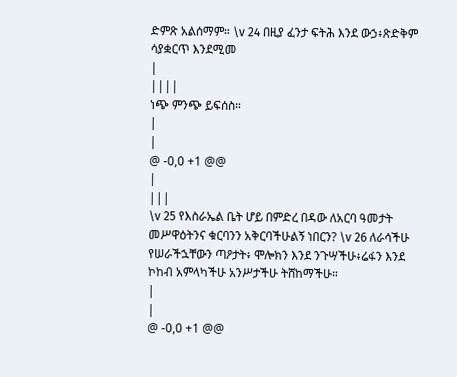ድምጽ አልሰማም። \v 24 በዚያ ፈንታ ፍትሕ እንደ ውኃ፥ጽድቅም ሳያቋርጥ እንደሚመ
|
||||
ነጭ ምንጭ ይፍሰስ።
|
|
@ -0,0 +1 @@
|
|||
\v 25 የእስራኤል ቤት ሆይ በምድረ በዳው ለአርባ ዓመታት መሥዋዕትንና ቁርባንን አቅርባችሁልኝ ነበርን? \v 26 ለራሳችሁ የሠራችኋቸውን ጣዖታት፥ ሞሎክን እንደ ንጉሣችሁ፥ሬፋን እንደ ኮከብ አምላካችሁ አንሥታችሁ ትሸከማችሁ።
|
|
@ -0,0 +1 @@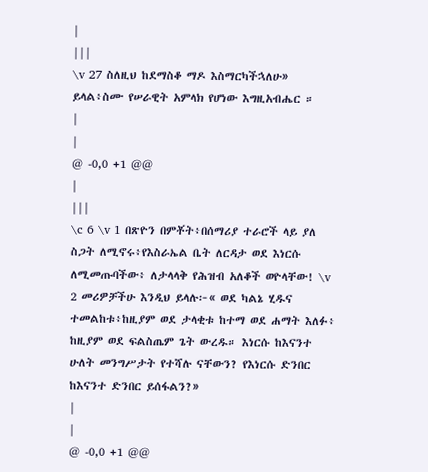|
|||
\v 27 ስለዚህ ከደማስቆ ማዶ እስማርካችኋለሁ» ይላል፥ስሙ የሠራዊት አምላክ የሆነው እግዚአብሔር ።
|
|
@ -0,0 +1 @@
|
|||
\c 6 \v 1 በጽዮን በምቾት፥በሰማሪያ ተራሮች ላይ ያለ ስጋት ለሚኖሩ፥የእስራኤል ቤት ለርዳታ ወደ እነርሱ ለሚመጡባችው፥ ለታላላቅ የሕዝብ አለቆች ወዮላቸው! \v 2 መሪዎቻችሁ እንዲህ ይላሉ፦« ወደ ካልኔ ሂዱና ተመልከቱ፥ከዚያም ወደ ታላቂቱ ከተማ ወደ ሐማት እለፉ፥ ከዚያም ወደ ፍልስጤም ጌት ውረዱ። እነርሱ ከእናንተ ሁለት መንግሥታት የተሻሉ ናቸውን? የእነርሱ ድንበር ከእናንተ ድንበር ይሰፋልን?»
|
|
@ -0,0 +1 @@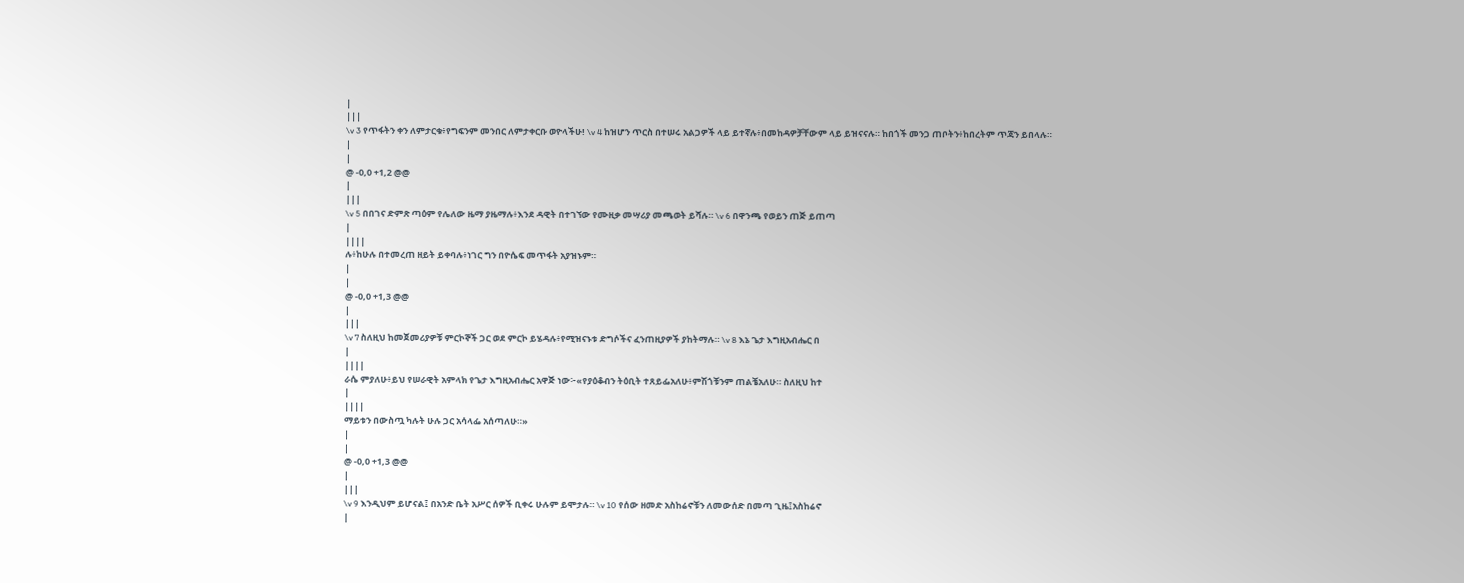|
|||
\v 3 የጥፋትን ቀን ለምታርቁ፥የግፍንም መንበር ለምታቀርቡ ወዮላችሁ! \v 4 ከዝሆን ጥርስ በተሠሩ አልጋዎች ላይ ይተኛሉ፥በመከዳዎቻቸውም ላይ ይዝናናሉ። ከበጎች መንጋ ጠቦትን፥ከበረትም ጥጃን ይበላሉ።
|
|
@ -0,0 +1,2 @@
|
|||
\v 5 በበገና ድምጽ ጣዕም የሌለው ዜማ ያዜማሉ፥እንደ ዳዊት በተገኘው የሙዚቃ መሣሪያ መጫወት ይሻሉ። \v 6 በዋንጫ የወይን ጠጅ ይጠጣ
|
||||
ሉ፥ከሁሉ በተመረጠ ዘይት ይቀባሉ፥ነገር ግን በዮሴፍ መጥፋት አያዝኑም።
|
|
@ -0,0 +1,3 @@
|
|||
\v 7 ስለዚህ ከመጀመሪያዎቹ ምርኮኞች ጋር ወደ ምርኮ ይሄዳሉ፥የሚዝናኑቱ ድግሶችና ፈንጠዚያዎች ያከትማሉ። \v 8 እኔ ጌታ እግዚአብሔር በ
|
||||
ራሴ ምያለሁ፥ይህ የሠራዊት አምላክ የጌታ እግዚአብሔር አዋጅ ነው፦«የያዕቆብን ትዕቢት ተጸይፌአለሁ፥ምሽጎቹንም ጠልቼአለሁ። ስለዚህ ከተ
|
||||
ማይቱን በውስጧ ካሉት ሁሉ ጋር አሳላፌ አሰጣለሁ።»
|
|
@ -0,0 +1,3 @@
|
|||
\v 9 እንዲህም ይሆናል፤ በአንድ ቤት አሥር ሰዎች ቢቀሩ ሁሉም ይሞታሉ። \v 10 የሰው ዘመድ አስከሬኖቹን ለመውሰድ በመጣ ጊዜ፤አስከሬኖ
|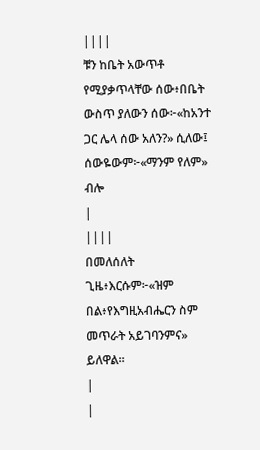||||
ቹን ከቤት አውጥቶ የሚያቃጥላቸው ሰው፥በቤት ውስጥ ያለውን ሰው፦«ከአንተ ጋር ሌላ ሰው አለን?» ሲለው፤ ሰውዬውም፦«ማንም የለም» ብሎ
|
||||
በመለሰለት ጊዜ፥እርሱም፦«ዝም በል፥የእግዚአብሔርን ስም መጥራት አይገባንምና» ይለዋል።
|
|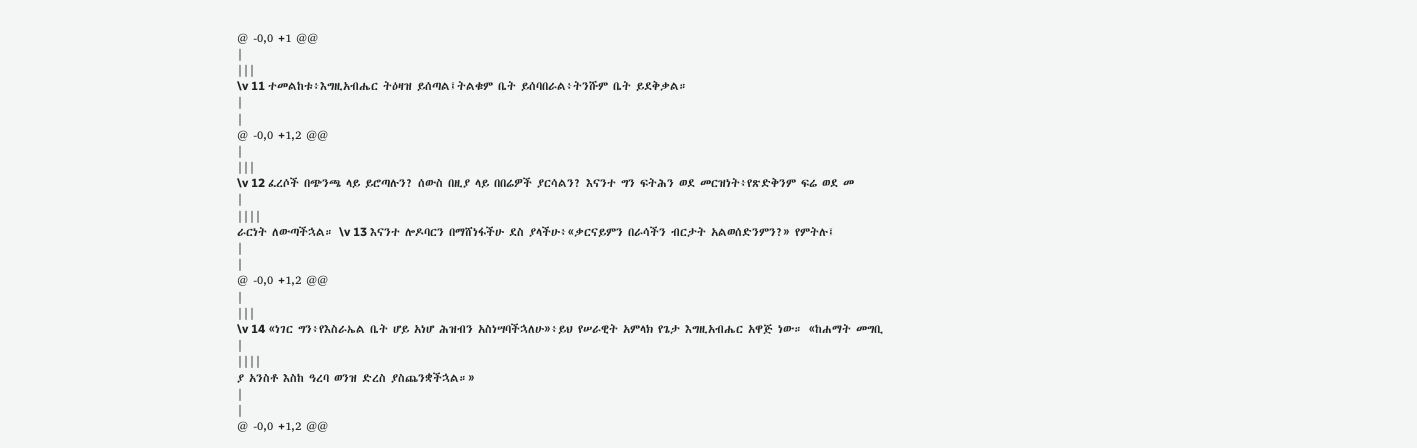@ -0,0 +1 @@
|
|||
\v 11 ተመልከቱ፥እግዚአብሔር ትዕዛዝ ይሰጣል፤ትልቁም ቤት ይሰባበራል፥ትንሹም ቤት ይደቅቃል።
|
|
@ -0,0 +1,2 @@
|
|||
\v 12 ፈረሶች በጭንጫ ላይ ይሮጣሉን? ሰውስ በዚያ ላይ በበሬዎች ያርሳልን? እናንተ ግን ፍትሕን ወደ መርዝነት፥የጽድቅንም ፍሬ ወደ መ
|
||||
ራርነት ለውጣችኋል። \v 13 እናንተ ሎዶባርን በማሸነፋችሁ ደስ ያላችሁ፥«ቃርናይምን በራሳችን ብርታት አልወሰድንምን?» የምትሉ፤
|
|
@ -0,0 +1,2 @@
|
|||
\v 14 «ነገር ግን፥የእስራኤል ቤት ሆይ አነሆ ሕዝብን አስነሣባችኋለሁ»፥ይህ የሠራዊት አምላክ የጌታ እግዚአብሔር አዋጅ ነው። «ከሐማት መግቢ
|
||||
ያ አንስቶ እስከ ዓረባ ወንዝ ድረስ ያስጨንቋችኋል።»
|
|
@ -0,0 +1,2 @@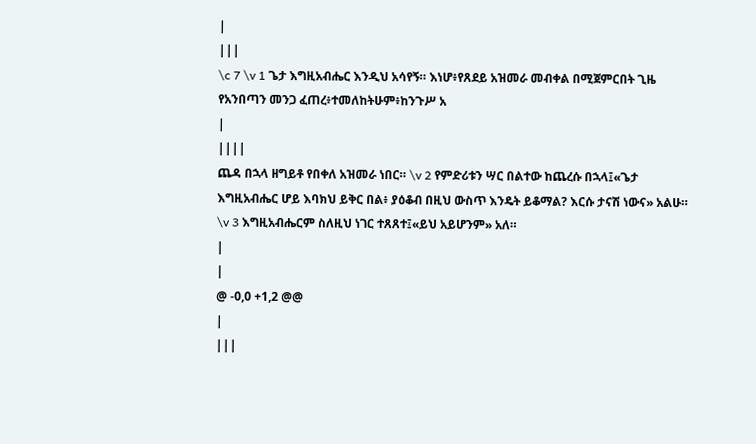|
|||
\c 7 \v 1 ጌታ እግዚአብሔር እንዲህ አሳየኝ። እነሆ፥የጸደይ አዝመራ መብቀል በሚጀምርበት ጊዜ የአንበጣን መንጋ ፈጠረ፥ተመለከትሁም፥ከንጉሥ አ
|
||||
ጨዳ በኋላ ዘግይቶ የበቀለ አዝመራ ነበር። \v 2 የምድሪቱን ሣር በልተው ከጨረሱ በኋላ፤«ጌታ እግዚአብሔር ሆይ እባክህ ይቅር በል፥ ያዕቆብ በዚህ ውስጥ እንዴት ይቆማል? እርሱ ታናሽ ነውና» አልሁ። \v 3 እግዚአብሔርም ስለዚህ ነገር ተጸጸተ፤«ይህ አይሆንም» አለ።
|
|
@ -0,0 +1,2 @@
|
|||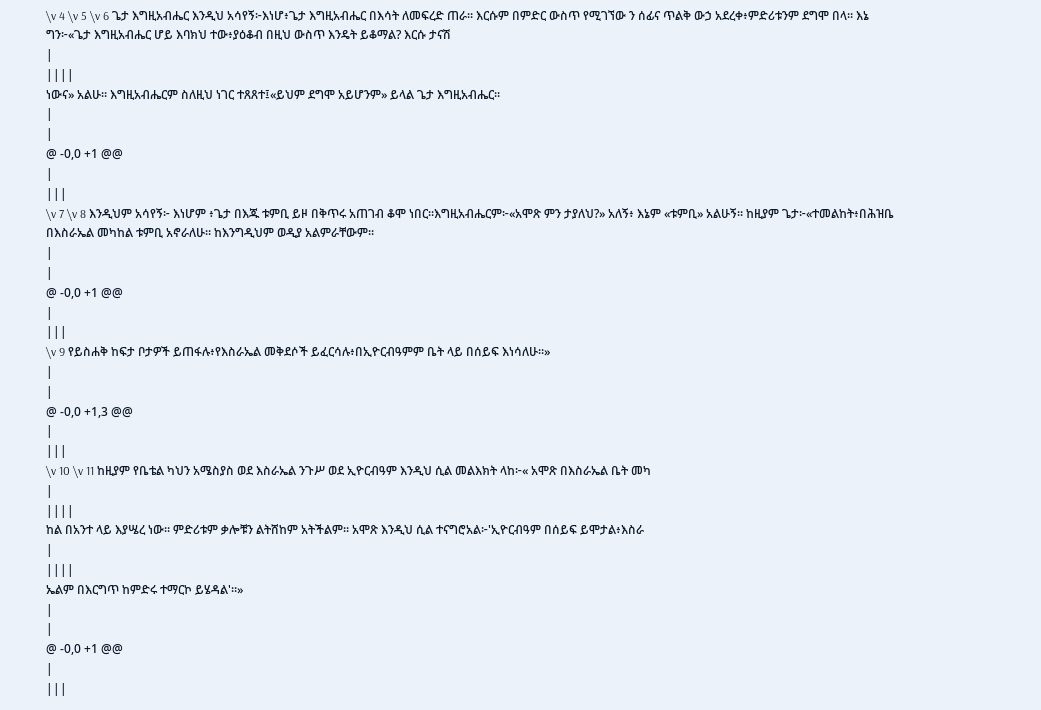\v 4 \v 5 \v 6 ጌታ እግዚአብሔር እንዲህ አሳየኝ፦እነሆ፥ጌታ እግዚአብሔር በእሳት ለመፍረድ ጠራ። እርሱም በምድር ውስጥ የሚገኘው ን ሰፊና ጥልቅ ውኃ አደረቀ፥ምድሪቱንም ደግሞ በላ። እኔ ግን፦«ጌታ እግዚአብሔር ሆይ እባክህ ተው፥ያዕቆብ በዚህ ውስጥ እንዴት ይቆማል? እርሱ ታናሽ
|
||||
ነውና» አልሁ። እግዚአብሔርም ስለዚህ ነገር ተጸጸተ፤«ይህም ደግሞ አይሆንም» ይላል ጌታ እግዚአብሔር።
|
|
@ -0,0 +1 @@
|
|||
\v 7 \v 8 እንዲህም አሳየኝ፦ እነሆም ፥ጌታ በእጁ ቱምቢ ይዞ በቅጥሩ አጠገብ ቆሞ ነበር።እግዚአብሔርም፦«አሞጽ ምን ታያለህ?» አለኝ፥ እኔም «ቱምቢ» አልሁኝ። ከዚያም ጌታ፦«ተመልከት፥በሕዝቤ በእስራኤል መካከል ቱምቢ አኖራለሁ። ከእንግዲህም ወዲያ አልምራቸውም።
|
|
@ -0,0 +1 @@
|
|||
\v 9 የይስሐቅ ከፍታ ቦታዎች ይጠፋሉ፥የእስራኤል መቅደሶች ይፈርሳሉ፥በኢዮርብዓምም ቤት ላይ በሰይፍ እነሳለሁ።»
|
|
@ -0,0 +1,3 @@
|
|||
\v 10 \v 11 ከዚያም የቤቴል ካህን አሜስያስ ወደ እስራኤል ንጉሥ ወደ ኢዮርብዓም እንዲህ ሲል መልእክት ላከ፦« አሞጽ በእስራኤል ቤት መካ
|
||||
ከል በአንተ ላይ እያሤረ ነው። ምድሪቱም ቃሎቹን ልትሸከም አትችልም። አሞጽ እንዲህ ሲል ተናግሮአል፦'ኢዮርብዓም በሰይፍ ይሞታል፥እስራ
|
||||
ኤልም በእርግጥ ከምድሩ ተማርኮ ይሄዳል'።»
|
|
@ -0,0 +1 @@
|
|||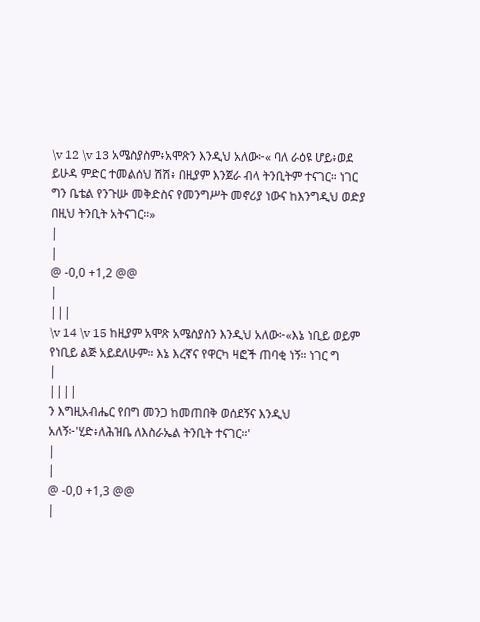\v 12 \v 13 አሜስያስም፥አሞጽን እንዲህ አለው፦« ባለ ራዕዩ ሆይ፥ወደ ይሁዳ ምድር ተመልሰህ ሽሽ፥ በዚያም እንጀራ ብላ ትንቢትም ተናገር። ነገር ግን ቤቴል የንጉሡ መቅድስና የመንግሥት መኖሪያ ነውና ከእንግዲህ ወድያ በዚህ ትንቢት አትናገር።»
|
|
@ -0,0 +1,2 @@
|
|||
\v 14 \v 15 ከዚያም አሞጽ አሜስያስን እንዲህ አለው፦«እኔ ነቢይ ወይም የነቢይ ልጅ አይደለሁም። እኔ እረኛና የዋርካ ዛፎች ጠባቂ ነኝ። ነገር ግ
|
||||
ን እግዚአብሔር የበግ መንጋ ከመጠበቅ ወሰደኝና እንዲህ አለኝ፦'ሂድ፥ለሕዝቤ ለእስራኤል ትንቢት ተናገር።'
|
|
@ -0,0 +1,3 @@
|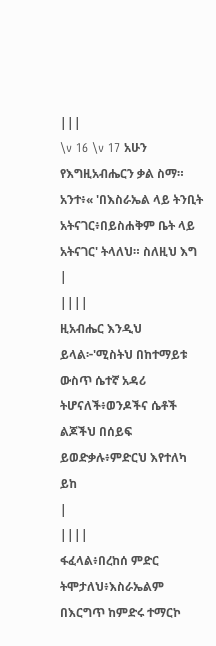|||
\v 16 \v 17 አሁን የእግዚአብሔርን ቃል ስማ። አንተ፥« 'በእስራኤል ላይ ትንቢት አትናገር፥በይስሐቅም ቤት ላይ አትናገር' ትላለህ። ስለዚህ እግ
|
||||
ዚአብሔር እንዲህ ይላል፦'ሚስትህ በከተማይቱ ውስጥ ሴተኛ አዳሪ ትሆናለች፥ወንዶችና ሴቶች ልጆችህ በሰይፍ ይወድቃሉ፥ምድርህ እየተለካ ይከ
|
||||
ፋፈላል፥በረከሰ ምድር ትሞታለህ፥እስራኤልም በእርግጥ ከምድሩ ተማርኮ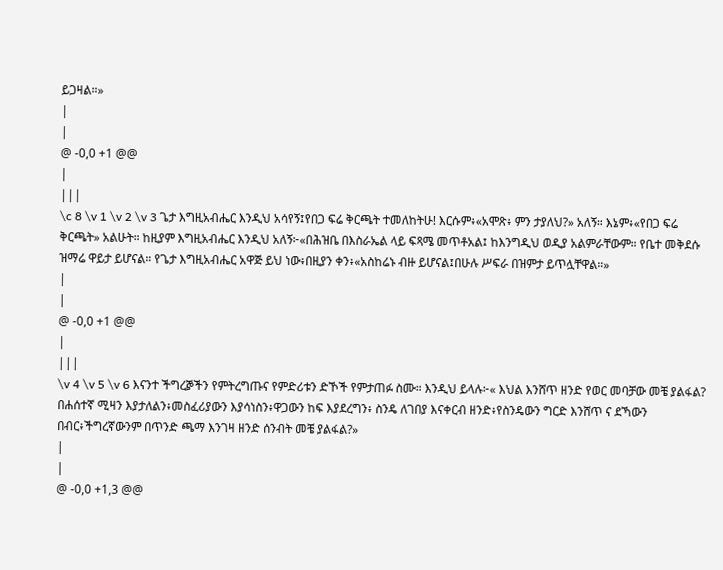ይጋዛል።»
|
|
@ -0,0 +1 @@
|
|||
\c 8 \v 1 \v 2 \v 3 ጌታ እግዚአብሔር እንዲህ አሳየኝ፤የበጋ ፍሬ ቅርጫት ተመለከትሁ! እርሱም፥«አሞጽ፥ ምን ታያለህ?» አለኝ። እኔም፥«የበጋ ፍሬ ቅርጫት» አልሁት። ከዚያም እግዚአብሔር እንዲህ አለኝ፦«በሕዝቤ በእስራኤል ላይ ፍጻሜ መጥቶአል፤ ከእንግዲህ ወዲያ አልምራቸውም። የቤተ መቅደሱ ዝማሬ ዋይታ ይሆናል። የጌታ እግዚአብሔር አዋጅ ይህ ነው፥በዚያን ቀን፥«አስከሬኑ ብዙ ይሆናል፤በሁሉ ሥፍራ በዝምታ ይጥሏቸዋል።»
|
|
@ -0,0 +1 @@
|
|||
\v 4 \v 5 \v 6 እናንተ ችግረⶉችን የምትረግጡና የምድሪቱን ድኾች የምታጠፉ ስሙ። እንዲህ ይላሉ፦« እህል እንሸጥ ዘንድ የወር መባቻው መቼ ያልፋል? በሐሰተኛ ሚዛን እያታለልን፥መስፈሪያውን እያሳነስን፥ዋጋውን ከፍ እያደረግን፥ ስንዴ ለገበያ እናቀርብ ዘንድ፥የስንዴውን ግርድ እንሸጥ ና ደኻውን በብር፥ችግረኛውንም በጥንድ ጫማ እንገዛ ዘንድ ሰንብት መቼ ያልፋል?»
|
|
@ -0,0 +1,3 @@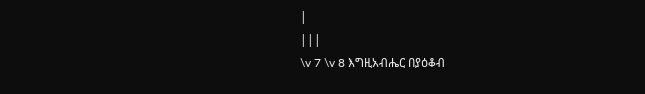|
|||
\v 7 \v 8 እግዚአብሔር በያዕቆብ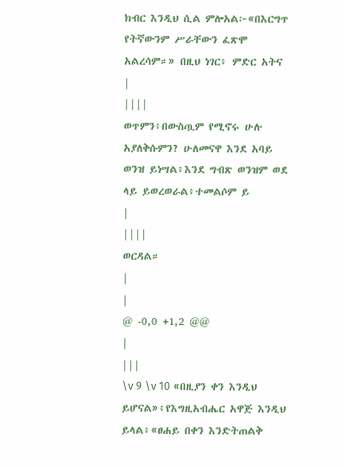ክብር እንዲህ ሲል ምሎአል፦«በእርግጥ የትኛውንም ሥራቸውን ፈጽሞ አልረሳም።» በዚህ ነገር፥ ምድር አትና
|
||||
ወጥምን፥በውስጧም የሚኖሩ ሁሉ አያለቅሱምን? ሁለመናዋ እንደ አባይ ወንዝ ይነሣል፥እንደ ግብጽ ወንዝም ወደ ላይ ይወረወራል፥ተመልሶም ይ
|
||||
ወርዳል።
|
|
@ -0,0 +1,2 @@
|
|||
\v 9 \v 10 «በዚያን ቀን እንዲህ ይሆናል»፥የእግዚአብሔር አዋጅ እንዲህ ይላል፥«ፀሐይ በቀን እንድትጠልቅ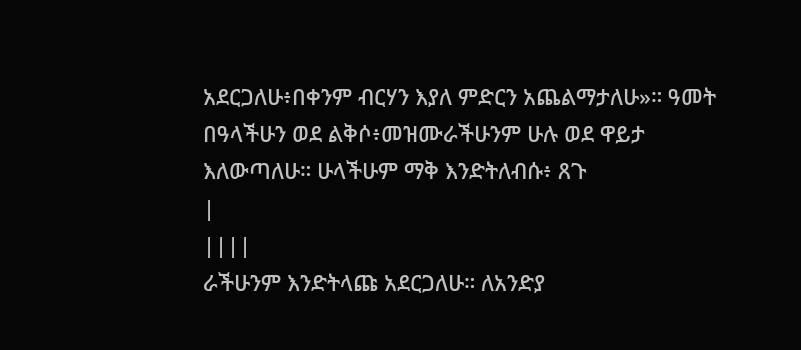አደርጋለሁ፥በቀንም ብርሃን እያለ ምድርን አጨልማታለሁ»። ዓመት በዓላችሁን ወደ ልቅሶ፥መዝሙራችሁንም ሁሉ ወደ ዋይታ እለውጣለሁ። ሁላችሁም ማቅ እንድትለብሱ፥ ጸጉ
|
||||
ራችሁንም እንድትላጩ አደርጋለሁ። ለአንድያ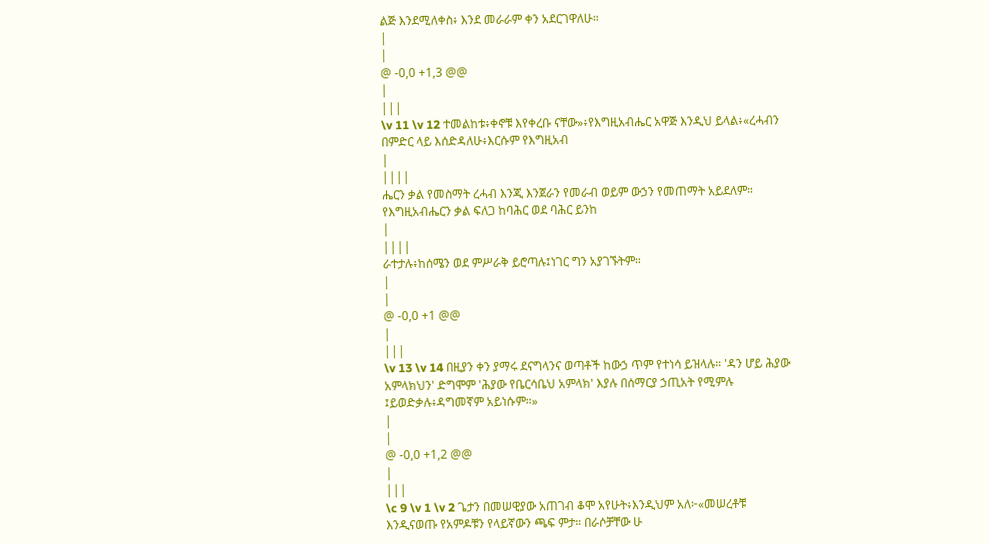ልጅ እንደሚለቀስ፥ እንደ መራራም ቀን አደርገዋለሁ።
|
|
@ -0,0 +1,3 @@
|
|||
\v 11 \v 12 ተመልከቱ፥ቀኖቹ እየቀረቡ ናቸው»፥የእግዚአብሔር አዋጅ እንዲህ ይላል፥«ረሓብን በምድር ላይ እሰድዳለሁ፥እርሱም የእግዚአብ
|
||||
ሔርን ቃል የመስማት ረሓብ እንጂ እንጀራን የመራብ ወይም ውኃን የመጠማት አይደለም። የእግዚአብሔርን ቃል ፍለጋ ከባሕር ወደ ባሕር ይንከ
|
||||
ራተታሉ፥ከሰሜን ወደ ምሥራቅ ይሮጣሉ፤ነገር ግን አያገኙትም።
|
|
@ -0,0 +1 @@
|
|||
\v 13 \v 14 በዚያን ቀን ያማሩ ደናግላንና ወጣቶች ከውኃ ጥም የተነሳ ይዝላሉ። 'ዳን ሆይ ሕያው አምላክህን' ድግሞም 'ሕያው የቤርሳቤህ አምላክ' እያሉ በሰማርያ ኃጢአት የሚምሉ ፤ይወድቃሉ፥ዳግመኛም አይነሱም።»
|
|
@ -0,0 +1,2 @@
|
|||
\c 9 \v 1 \v 2 ጌታን በመሠዊያው አጠገብ ቆሞ አየሁት፥እንዲህም አለ፦«መሠረቶቹ እንዲናወጡ የአምዶቹን የላይኛውን ጫፍ ምታ። በራሶቻቸው ሁ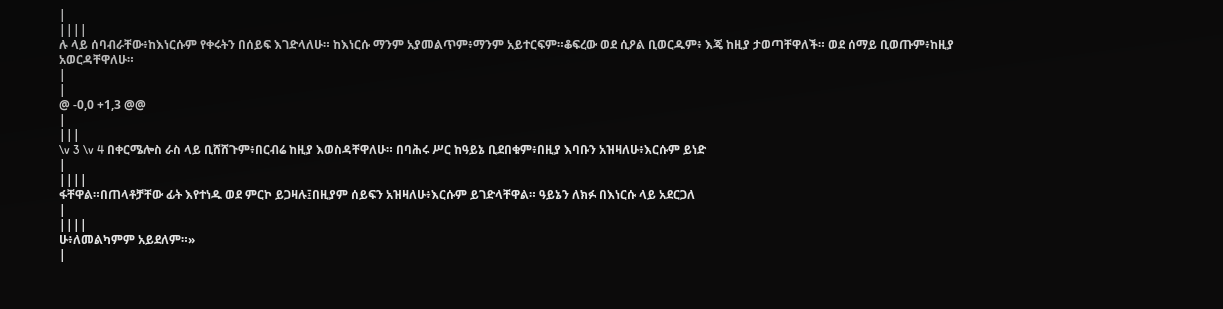|
||||
ሉ ላይ ሰባብራቸው፥ከእነርሱም የቀሩትን በሰይፍ እገድላለሁ። ከእነርሱ ማንም አያመልጥም፥ማንም አይተርፍም።ቆፍረው ወደ ሲዖል ቢወርዱም፥ እጄ ከዚያ ታወጣቸዋለች። ወደ ሰማይ ቢወጡም፥ከዚያ አወርዳቸዋለሁ።
|
|
@ -0,0 +1,3 @@
|
|||
\v 3 \v 4 በቀርሜሎስ ራስ ላይ ቢሸሸጉም፥በርብሬ ከዚያ እወስዳቸዋለሁ። በባሕሩ ሥር ከዓይኔ ቢደበቁም፥በዚያ እባቡን አዝዛለሁ፥እርሱም ይነድ
|
||||
ፋቸዋል።በጠላቶቻቸው ፊት እየተነዱ ወደ ምርኮ ይጋዛሉ፤በዚያም ሰይፍን አዝዛለሁ፥እርሱም ይገድላቸዋል። ዓይኔን ለክፉ በእነርሱ ላይ አደርጋለ
|
||||
ሁ፥ለመልካምም አይደለም።»
|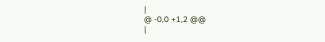|
@ -0,0 +1,2 @@
|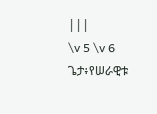|||
\v 5 \v 6 ጌታ፥የሠራዊቱ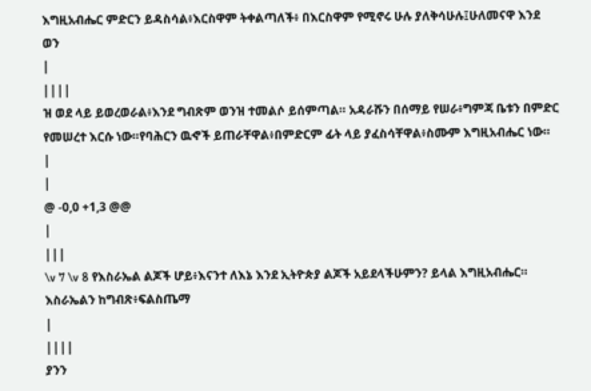እግዚአብሔር ምድርን ይዳስሳል፥እርስዋም ትቀልጣለች፥ በእርስዋም የሚኖሩ ሁሉ ያለቅሳሁሉ፤ሁለመናዋ እንደ ወን
|
||||
ዝ ወደ ላይ ይወረወራል፥እንደ ግብጽም ወንዝ ተመልሶ ይሰምጣል። አዳራሹን በሰማይ የሠራ፥ግምጃ ቤቱን በምድር የመሠረተ እርሱ ነው።የባሕርን ዉኆች ይጠራቸዋል፥በምድርም ፊት ላይ ያፈስሳቸዋል፥ስሙም እግዚአብሔር ነው።
|
|
@ -0,0 +1,3 @@
|
|||
\v 7 \v 8 የእስራኤል ልጆች ሆይ፥እናንተ ለእኔ እንደ ኢትዮጵያ ልጆች አይደላችሁምን? ይላል እግዚአብሔር። እስራኤልን ከግብጽ፥ፍልስጤማ
|
||||
ያንን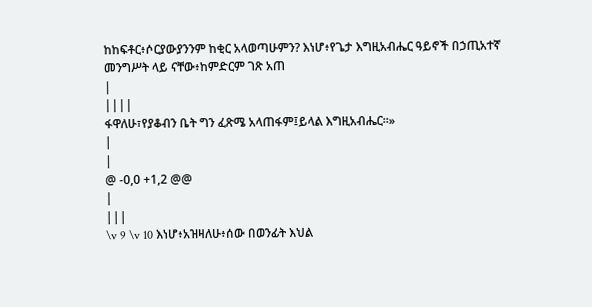ከከፍቶር፥ሶርያውያንንም ከቂር አላወጣሁምን? እነሆ፥የጌታ እግዚአብሔር ዓይኖች በኃጢአተኛ መንግሥት ላይ ናቸው፥ከምድርም ገጽ አጠ
|
||||
ፋዋለሁ፣የያቆብን ቤት ግን ፈጽሜ አላጠፋም፤ይላል እግዚአብሔር።»
|
|
@ -0,0 +1,2 @@
|
|||
\v 9 \v 10 እነሆ፥አዝዛለሁ፥ሰው በወንፊት እህል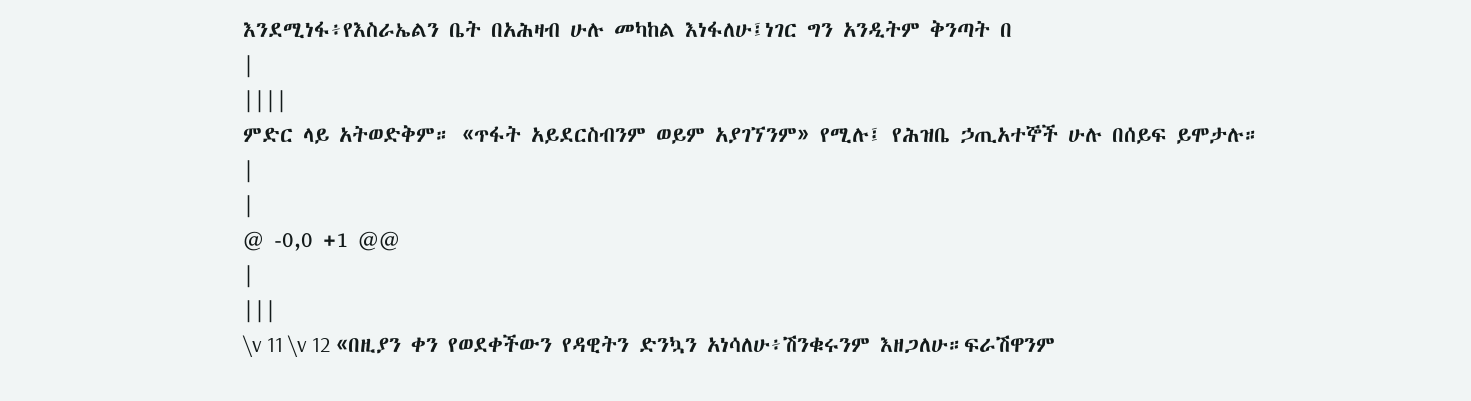እንደሚነፋ፥የእስራኤልን ቤት በአሕዛብ ሁሉ መካከል እነፋለሁ፤ነገር ግን አንዲትም ቅንጣት በ
|
||||
ምድር ላይ አትወድቅም። «ጥፋት አይደርስብንም ወይም አያገኘንም» የሚሉ፤ የሕዝቤ ኃጢአተኞች ሁሉ በሰይፍ ይሞታሉ።
|
|
@ -0,0 +1 @@
|
|||
\v 11 \v 12 «በዚያን ቀን የወደቀችውን የዳዊትን ድንኳን አነሳለሁ፥ሽንቁሩንም እዘጋለሁ።ፍራሽዋንም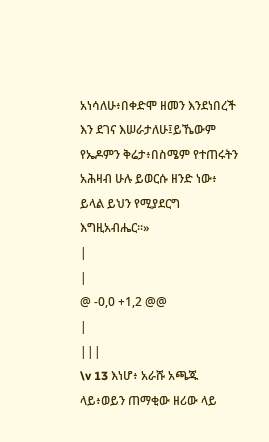አነሳለሁ፥በቀድሞ ዘመን እንደነበረች እን ደገና እሠራታለሁ፤ይኼውም የኤዶምን ቅሬታ፥በስሜም የተጠሩትን አሕዛብ ሁሉ ይወርሱ ዘንድ ነው፥ ይላል ይህን የሚያደርግ እግዚአብሔር።»
|
|
@ -0,0 +1,2 @@
|
|||
\v 13 እነሆ፥ አራሹ አጫጁ ላይ፥ወይን ጠማቂው ዘሪው ላይ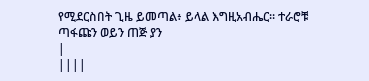የሚደርስበት ጊዜ ይመጣል፥ ይላል እግዚአብሔር። ተራሮቹ ጣፋጩን ወይን ጠጅ ያን
|
||||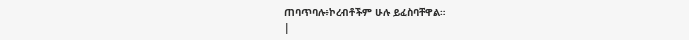ጠባጥባሉ፥ኮረብቶችም ሁሉ ይፈስባቸዋል።
|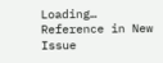Loading…
Reference in New Issue